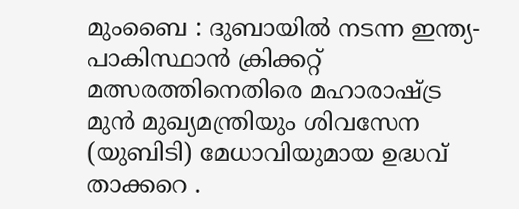മുംബൈ : ദുബായിൽ നടന്ന ഇന്ത്യ-പാകിസ്ഥാൻ ക്രിക്കറ്റ് മത്സരത്തിനെതിരെ മഹാരാഷ്ട്ര മുൻ മുഖ്യമന്ത്രിയും ശിവസേന (യുബിടി) മേധാവിയുമായ ഉദ്ധവ് താക്കറെ .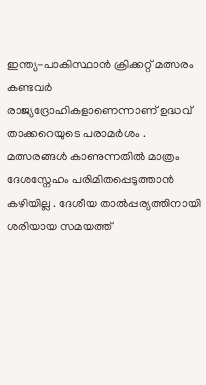ഇന്ത്യ-പാകിസ്ഥാൻ ക്രിക്കറ്റ് മത്സരം കണ്ടവർ രാജ്യദ്രോഹികളാണെന്നാണ് ഉദ്ധവ് താക്കറെയുടെ പരാമർശം .
മത്സരങ്ങൾ കാണുന്നതിൽ മാത്രം ദേശസ്നേഹം പരിമിതപ്പെടുത്താൻ കഴിയില്ല . ദേശീയ താൽപ്പര്യത്തിനായി ശരിയായ സമയത്ത്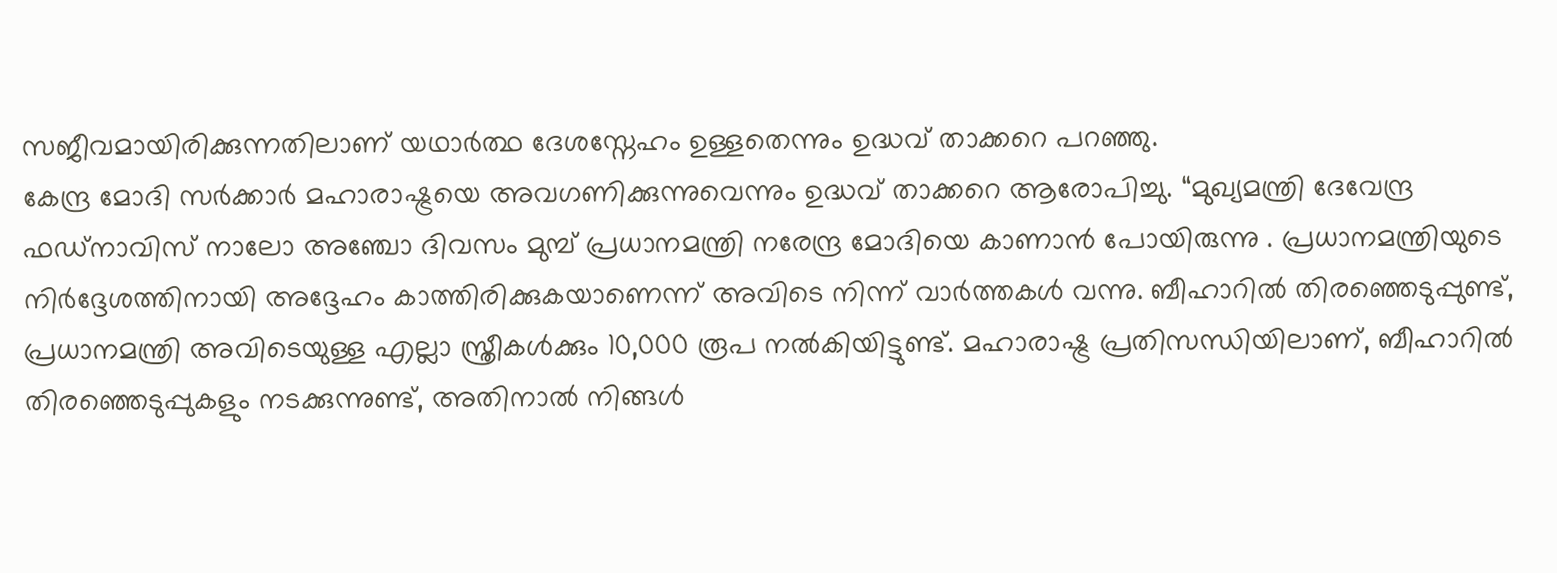സജീവമായിരിക്കുന്നതിലാണ് യഥാർത്ഥ ദേശസ്നേഹം ഉള്ളതെന്നും ഉദ്ധവ് താക്കറെ പറഞ്ഞു.
കേന്ദ്ര മോദി സർക്കാർ മഹാരാഷ്ട്രയെ അവഗണിക്കുന്നുവെന്നും ഉദ്ധവ് താക്കറെ ആരോപിച്ചു. “മുഖ്യമന്ത്രി ദേവേന്ദ്ര ഫഡ്നാവിസ് നാലോ അഞ്ചോ ദിവസം മുമ്പ് പ്രധാനമന്ത്രി നരേന്ദ്ര മോദിയെ കാണാൻ പോയിരുന്നു . പ്രധാനമന്ത്രിയുടെ നിർദ്ദേശത്തിനായി അദ്ദേഹം കാത്തിരിക്കുകയാണെന്ന് അവിടെ നിന്ന് വാർത്തകൾ വന്നു. ബീഹാറിൽ തിരഞ്ഞെടുപ്പുണ്ട്, പ്രധാനമന്ത്രി അവിടെയുള്ള എല്ലാ സ്ത്രീകൾക്കും 10,000 രൂപ നൽകിയിട്ടുണ്ട്. മഹാരാഷ്ട്ര പ്രതിസന്ധിയിലാണ്, ബീഹാറിൽ തിരഞ്ഞെടുപ്പുകളും നടക്കുന്നുണ്ട്, അതിനാൽ നിങ്ങൾ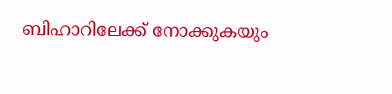ബിഹാറിലേക്ക് നോക്കുകയും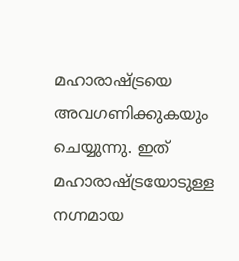മഹാരാഷ്ട്രയെ അവഗണിക്കുകയും ചെയ്യുന്നു. ഇത് മഹാരാഷ്ട്രയോടുള്ള നഗ്നമായ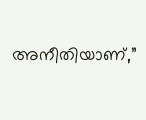അനീതിയാണ്,”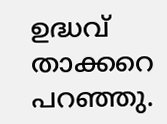ഉദ്ധവ് താക്കറെ പറഞ്ഞു.